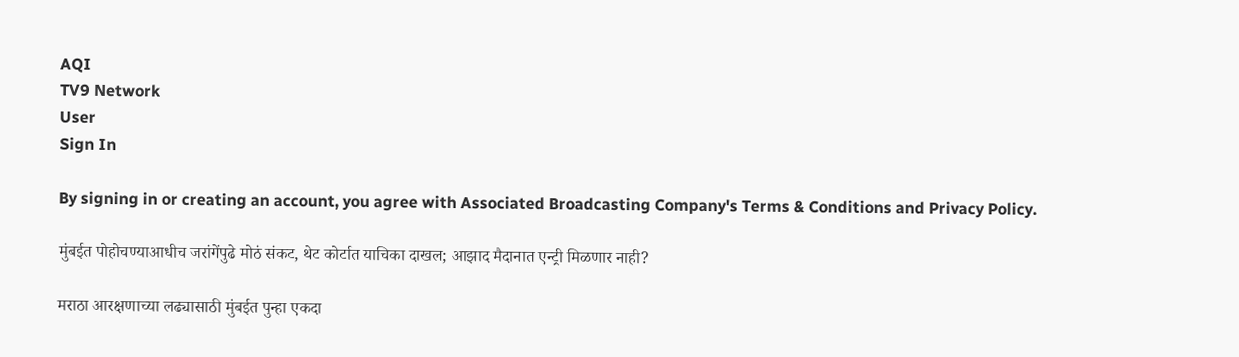AQI
TV9 Network
User
Sign In

By signing in or creating an account, you agree with Associated Broadcasting Company's Terms & Conditions and Privacy Policy.

मुंबईत पोहोचण्याआधीच जरांगेंपुढे मोठं संकट, थेट कोर्टात याचिका दाखल; आझाद मैदानात एन्ट्री मिळणार नाही?

मराठा आरक्षणाच्या लढ्यासाठी मुंबईत पुन्हा एकदा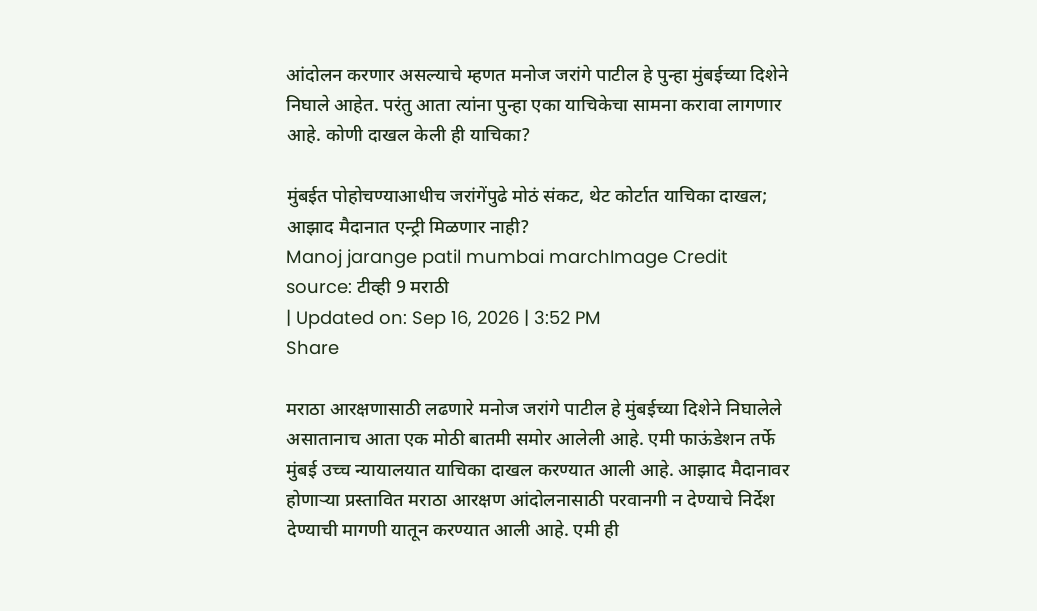आंदोलन करणार असल्याचे म्हणत मनोज जरांगे पाटील हे पुन्हा मुंबईच्या दिशेने निघाले आहेत. परंतु आता त्यांना पुन्हा एका याचिकेचा सामना करावा लागणार आहे. कोणी दाखल केली ही याचिका?

मुंबईत पोहोचण्याआधीच जरांगेंपुढे मोठं संकट, थेट कोर्टात याचिका दाखल; आझाद मैदानात एन्ट्री मिळणार नाही?
Manoj jarange patil mumbai marchImage Credit source: टीव्ही 9 मराठी
| Updated on: Sep 16, 2026 | 3:52 PM
Share

मराठा आरक्षणासाठी लढणारे मनोज जरांगे पाटील हे मुंबईच्या दिशेने निघालेले असातानाच आता एक मोठी बातमी समोर आलेली आहे. एमी फाऊंडेशन तर्फे मुंबई उच्च न्यायालयात याचिका दाखल करण्यात आली आहे. आझाद मैदानावर होणाऱ्या प्रस्तावित मराठा आरक्षण आंदोलनासाठी परवानगी न देण्याचे निर्देश देण्याची मागणी यातून करण्यात आली आहे. एमी ही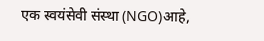एक स्वयंसेवी संस्था (NGO)आहे,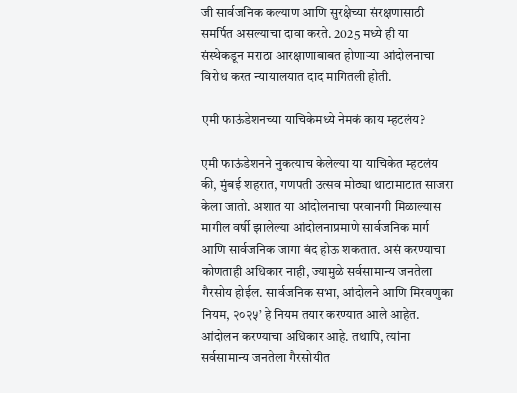जी सार्वजनिक कल्याण आणि सुरक्षेच्या संरक्षणासाठी समर्पित असल्याचा दावा करते. 2025 मध्ये ही या संस्थेकडून मराठा आरक्षाणाबाबत होणाऱ्या आंदोलनाचा विरोध करत न्यायालयात दाद मागितली होती.

एमी फाऊंडेशनच्या याचिकेमध्ये नेमकं काय म्हटलंय?

एमी फाऊंडेशनने नुकत्याच केलेल्या या याचिकेत म्हटलंय की, मुंबई शहरात, गणपती उत्सव मोठ्या थाटामाटात साजरा केला जातो. अशात या आंदोलनाचा परवानगी मिळाल्यास मागील वर्षी झालेल्या आंदोलनाप्रमाणे सार्वजनिक मार्ग आणि सार्वजनिक जागा बंद होऊ शकतात. असं करण्याचा कोणताही अधिकार नाही, ज्यामुळे सर्वसामान्य जनतेला गैरसोय होईल. सार्वजनिक सभा, आंदोलने आणि मिरवणुका नियम, २०२५’ हे नियम तयार करण्यात आले आहेत. आंदोलन करण्याचा अधिकार आहे. तथापि, त्यांना सर्वसामान्य जनतेला गैरसोयीत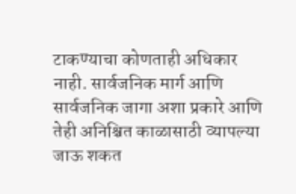टाकण्याचा कोणताही अधिकार नाही. सार्वजनिक मार्ग आणि सार्वजनिक जागा अशा प्रकारे आणि तेही अनिश्चित काळासाठी व्यापल्या जाऊ शकत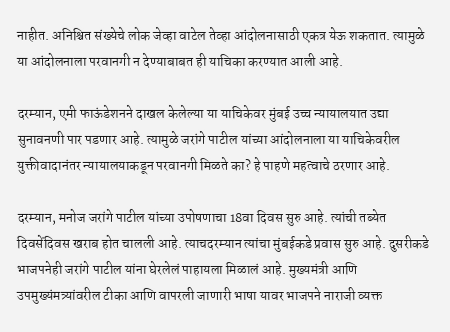नाहीत. अनिश्चित संख्येचे लोक जेव्हा वाटेल तेव्हा आंदोलनासाठी एकत्र येऊ शकतात. त्यामुळे या आंदोलनाला परवानगी न देण्याबाबत ही याचिका करण्यात आली आहे.

दरम्यान, एमी फाऊंडेशनने दाखल केलेल्या या याचिकेवर मुंबई उच्च न्यायालयात उद्या सुनावनणी पार पडणार आहे. त्यामुळे जरांगे पाटील यांच्या आंदोलनाला या याचिकेवरील युक्तीवादानंतर न्यायालयाकडून परवानगी मिळते का? हे पाहणे महत्वाचे ठरणार आहे.

दरम्यान, मनोज जरांगे पाटील यांच्या उपोषणाचा 18वा दिवस सुरु आहे. त्यांची तब्येत दिवसेंदिवस खराब होत चालली आहे. त्याचदरम्यान त्यांचा मुंबईकडे प्रवास सुरु आहे. दुसरीकडे भाजपनेही जरांगे पाटील यांना घेरलेलं पाहायला मिळालं आहे. मुख्यमंत्री आणि उपमुख्यंमत्र्यांवरील टीका आणि वापरली जाणारी भाषा यावर भाजपने नाराजी व्यक्त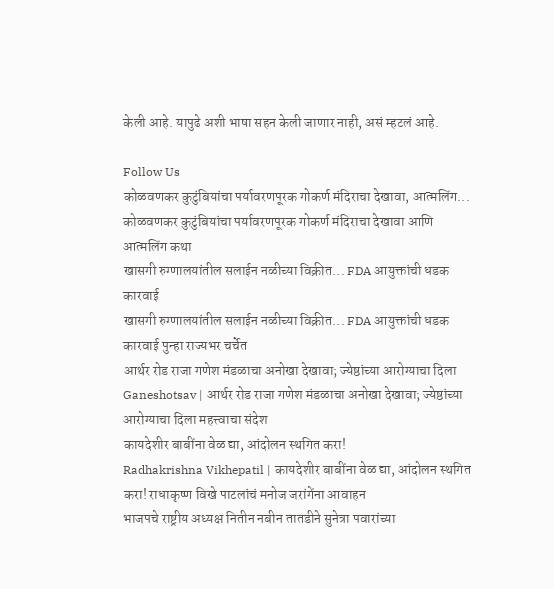केली आहे. यापुढे अशी भाषा सहन केली जाणार नाही, असं म्हटलं आहे.

Follow Us
कोळवणकर कुटुंबियांचा पर्यावरणपूरक गोकर्ण मंदिराचा देखावा, आत्मलिंग...
कोळवणकर कुटुंबियांचा पर्यावरणपूरक गोकर्ण मंदिराचा देखावा आणि आत्मलिंग कथा
खासगी रुग्णालयांतील सलाईन नळीच्या विक्रीत... FDA आयुक्तांची धडक कारवाई
खासगी रुग्णालयांतील सलाईन नळीच्या विक्रीत... FDA आयुक्तांची धडक कारवाई पुन्हा राज्यभर चर्चेत
आर्थर रोड राजा गणेश मंडळाचा अनोखा देखावा; ज्येष्ठांच्या आरोग्याचा दिला
Ganeshotsav | आर्थर रोड राजा गणेश मंडळाचा अनोखा देखावा; ज्येष्ठांच्या आरोग्याचा दिला महत्त्वाचा संदेश
कायदेशीर बाबींना वेळ द्या, आंदोलन स्थगित करा!
Radhakrishna Vikhepatil | कायदेशीर बाबींना वेळ द्या, आंदोलन स्थगित करा! राधाकृष्ण विखे पाटलांचं मनोज जरांगेंना आवाहन
भाजपचे राष्ट्रीय अध्यक्ष नितीन नबीन तातडीने सुनेत्रा पवारांच्या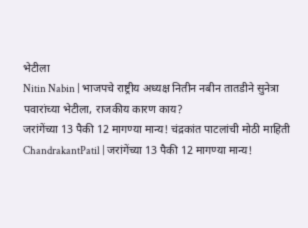भेटीला
Nitin Nabin | भाजपचे राष्ट्रीय अध्यक्ष नितीन नबीन तातडीने सुनेत्रा पवारांच्या भेटीला, राजकीय कारण काय?
जरांगेंच्या 13 पैकी 12 मागण्या मान्य! चंद्रकांत पाटलांची मोठी माहिती
ChandrakantPatil | जरांगेंच्या 13 पैकी 12 मागण्या मान्य!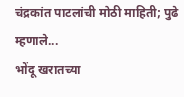चंद्रकांत पाटलांची मोठी माहिती; पुढे म्हणाले...
भोंदू खरातच्या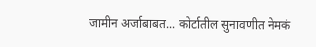जामीन अर्जाबाबत... कोर्टातील सुनावणीत नेमकं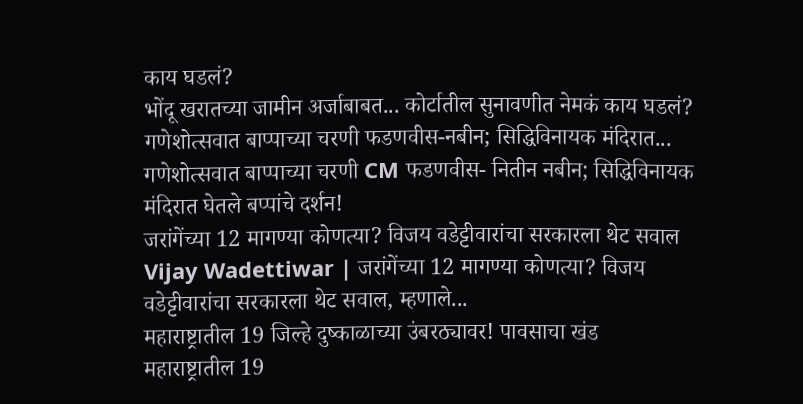काय घडलं?
भोंदू खरातच्या जामीन अर्जाबाबत... कोर्टातील सुनावणीत नेमकं काय घडलं?
गणेशोत्सवात बाप्पाच्या चरणी फडणवीस-नबीन; सिद्धिविनायक मंदिरात...
गणेशोत्सवात बाप्पाच्या चरणी CM फडणवीस- नितीन नबीन; सिद्धिविनायक मंदिरात घेतले बप्पांचे दर्शन!
जरांगेंच्या 12 मागण्या कोणत्या? विजय वडेट्टीवारांचा सरकारला थेट सवाल
Vijay Wadettiwar | जरांगेंच्या 12 मागण्या कोणत्या? विजय वडेट्टीवारांचा सरकारला थेट सवाल, म्हणाले...
महाराष्ट्रातील 19 जिल्हे दुष्काळाच्या उंबरठ्यावर! पावसाचा खंड
महाराष्ट्रातील 19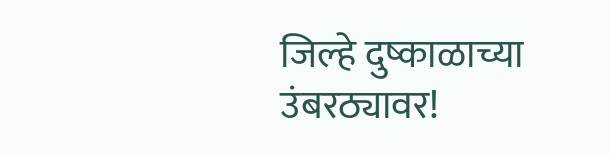जिल्हे दुष्काळाच्या उंबरठ्यावर!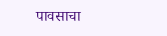पावसाचा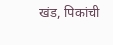खंड, पिकांची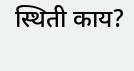स्थिती काय?